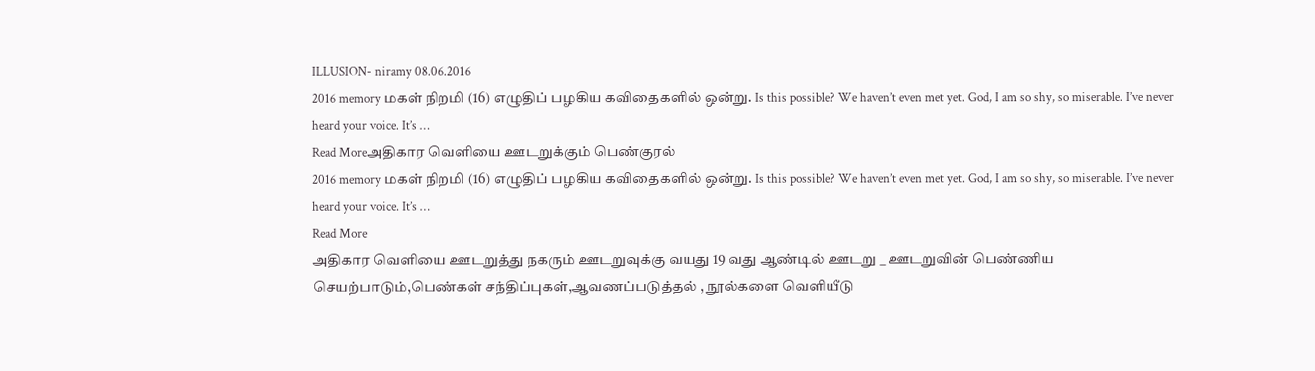ILLUSION- niramy 08.06.2016
2016 memory மகள் நிறமி (16) எழுதிப் பழகிய கவிதைகளில் ஒன்று. Is this possible? We haven’t even met yet. God, I am so shy, so miserable. I’ve never heard your voice. It’s …
Read Moreஅதிகார வெளியை ஊடறுக்கும் பெண்குரல்
2016 memory மகள் நிறமி (16) எழுதிப் பழகிய கவிதைகளில் ஒன்று. Is this possible? We haven’t even met yet. God, I am so shy, so miserable. I’ve never heard your voice. It’s …
Read More
அதிகார வெளியை ஊடறுத்து நகரும் ஊடறுவுக்கு வயது 19 வது ஆண்டில் ஊடறு _ ஊடறுவின் பெண்ணிய செயற்பாடும்,பெண்கள் சந்திப்புகள்,ஆவணப்படுத்தல் , நூல்களை வெளியீடு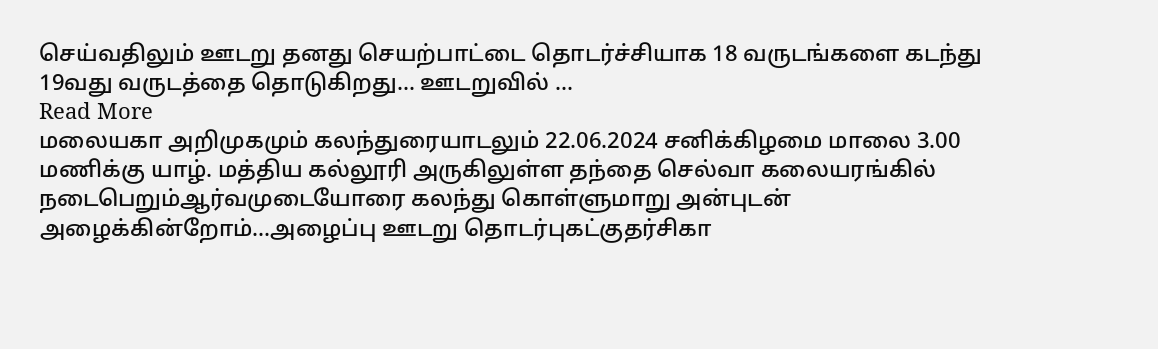செய்வதிலும் ஊடறு தனது செயற்பாட்டை தொடர்ச்சியாக 18 வருடங்களை கடந்து 19வது வருடத்தை தொடுகிறது… ஊடறுவில் …
Read More
மலையகா அறிமுகமும் கலந்துரையாடலும் 22.06.2024 சனிக்கிழமை மாலை 3.00 மணிக்கு யாழ். மத்திய கல்லூரி அருகிலுள்ள தந்தை செல்வா கலையரங்கில் நடைபெறும்ஆர்வமுடையோரை கலந்து கொள்ளுமாறு அன்புடன் அழைக்கின்றோம்…அழைப்பு ஊடறு தொடர்புகட்குதர்சிகா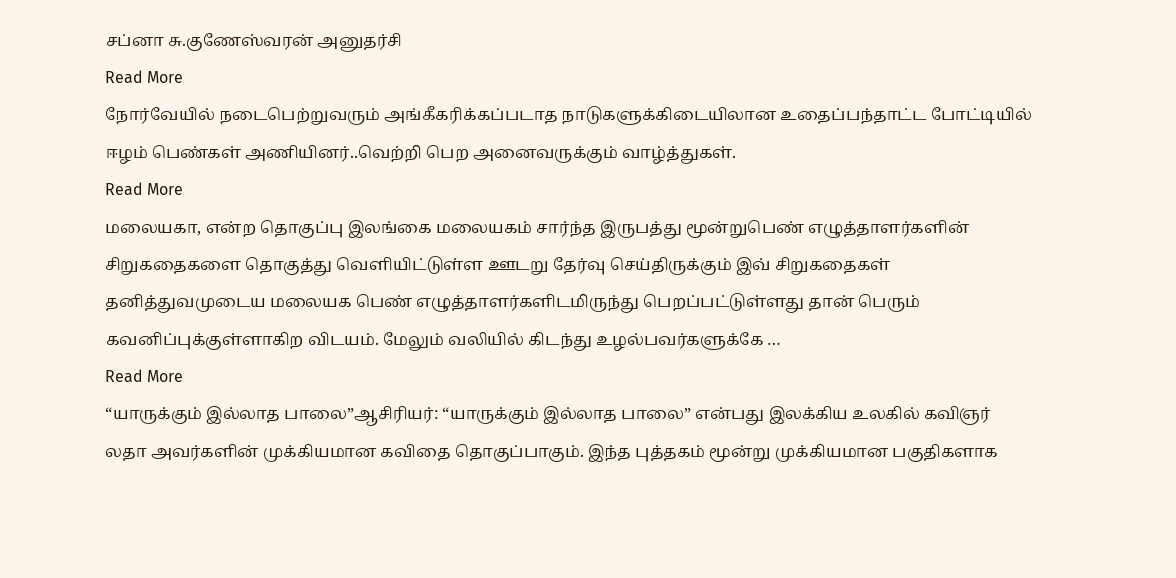சப்னா சு.குணேஸ்வரன் அனுதர்சி
Read More
நோர்வேயில் நடைபெற்றுவரும் அங்கீகரிக்கப்படாத நாடுகளுக்கிடையிலான உதைப்பந்தாட்ட போட்டியில் ஈழம் பெண்கள் அணியினர்..வெற்றி பெற அனைவருக்கும் வாழ்த்துகள்.
Read More
மலையகா, என்ற தொகுப்பு இலங்கை மலையகம் சார்ந்த இருபத்து மூன்றுபெண் எழுத்தாளர்களின் சிறுகதைகளை தொகுத்து வெளியிட்டுள்ள ஊடறு தேர்வு செய்திருக்கும் இவ் சிறுகதைகள் தனித்துவமுடைய மலையக பெண் எழுத்தாளர்களிடமிருந்து பெறப்பட்டுள்ளது தான் பெரும் கவனிப்புக்குள்ளாகிற விடயம். மேலும் வலியில் கிடந்து உழல்பவர்களுக்கே …
Read More
“யாருக்கும் இல்லாத பாலை”ஆசிரியர்: “யாருக்கும் இல்லாத பாலை” என்பது இலக்கிய உலகில் கவிஞர் லதா அவர்களின் முக்கியமான கவிதை தொகுப்பாகும். இந்த புத்தகம் மூன்று முக்கியமான பகுதிகளாக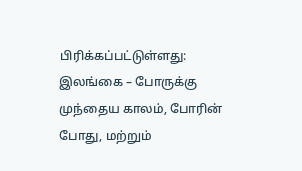பிரிக்கப்பட்டுள்ளது: இலங்கை – போருக்கு முந்தைய காலம், போரின் போது, மற்றும்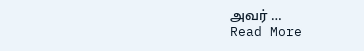அவர் …
Read More